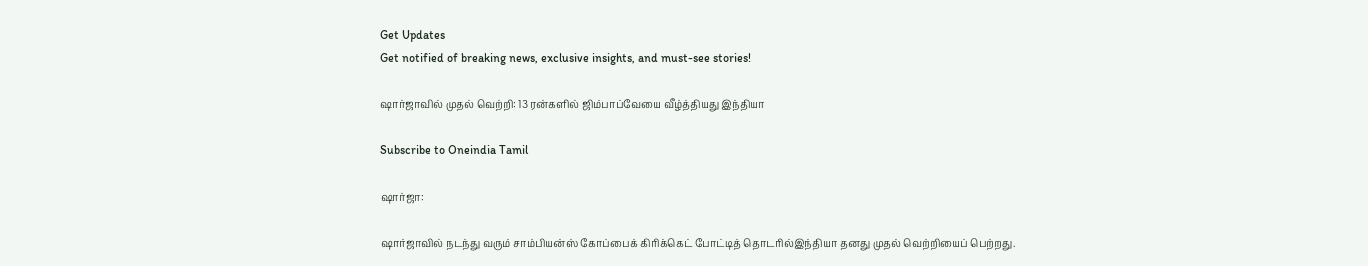Get Updates
Get notified of breaking news, exclusive insights, and must-see stories!

ஷார்ஜாவில் முதல் வெற்றி: 13 ரன்களில் ஜிம்பாப்வேயை வீழ்த்தியது இந்தியா

Subscribe to Oneindia Tamil

ஷார்ஜா:

ஷார்ஜாவில் நடந்து வரும் சாம்பியன்ஸ் கோப்பைக் கிரிக்கெட் போட்டித் தொடரில்இந்தியா தனது முதல் வெற்றியைப் பெற்றது.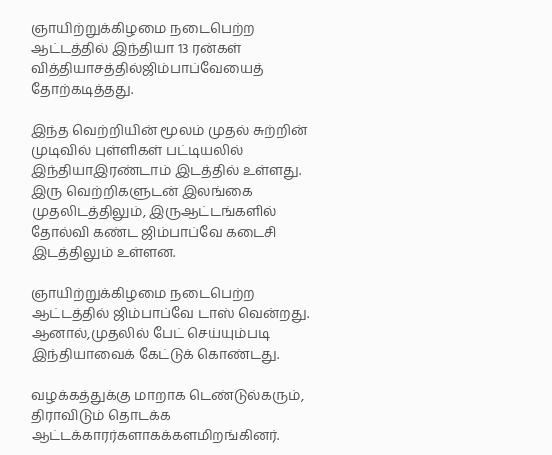ஞாயிற்றுக்கிழமை நடைபெற்ற ஆட்டத்தில் இந்தியா 13 ரன்கள் வித்தியாசத்தில்ஜிம்பாப்வேயைத் தோற்கடித்தது.

இந்த வெற்றியின் மூலம் முதல் சுற்றின் முடிவில் புள்ளிகள் பட்டியலில் இந்தியாஇரண்டாம் இடத்தில் உள்ளது. இரு வெற்றிகளுடன் இலங்கை முதலிடத்திலும், இருஆட்டங்களில் தோல்வி கண்ட ஜிம்பாப்வே கடைசி இடத்திலும் உள்ளன.

ஞாயிற்றுக்கிழமை நடைபெற்ற ஆட்டத்தில் ஜிம்பாப்வே டாஸ் வென்றது. ஆனால்,முதலில் பேட் செய்யும்படி இந்தியாவைக் கேட்டுக் கொண்டது.

வழக்கத்துக்கு மாறாக டெண்டுல்கரும், திராவிடும் தொடக்க ஆட்டக்காரர்களாகக்களமிறங்கினர்.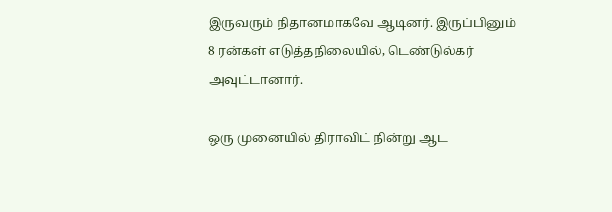இருவரும் நிதானமாகவே ஆடினர். இருப்பினும் 8 ரன்கள் எடுத்தநிலையில், டெண்டுல்கர் அவுட்டானார்.

ஒரு முனையில் திராவிட் நின்று ஆட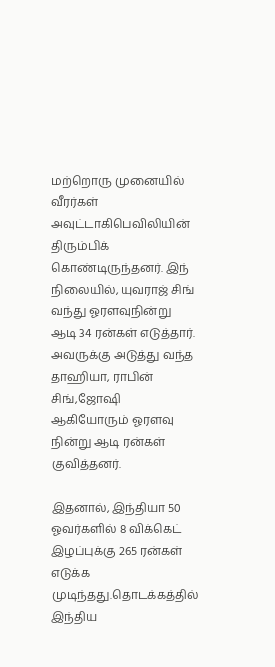மற்றொரு முனையில் வீரர்கள் அவுட்டாகிபெவிலியின் திரும்பிக் கொண்டிருந்தனர். இந் நிலையில், யுவராஜ் சிங் வந்து ஓரளவுநின்று ஆடி 34 ரன்கள் எடுத்தார். அவருக்கு அடுத்து வந்த தாஹியா, ராபின் சிங்,ஜோஷி ஆகியோரும் ஓரளவு நின்று ஆடி ரன்கள் குவித்தனர்.

இதனால், இந்தியா 50 ஓவர்களில் 8 விக்கெட் இழப்புக்கு 265 ரன்கள் எடுக்க முடிந்தது.தொடக்கத்தில் இந்திய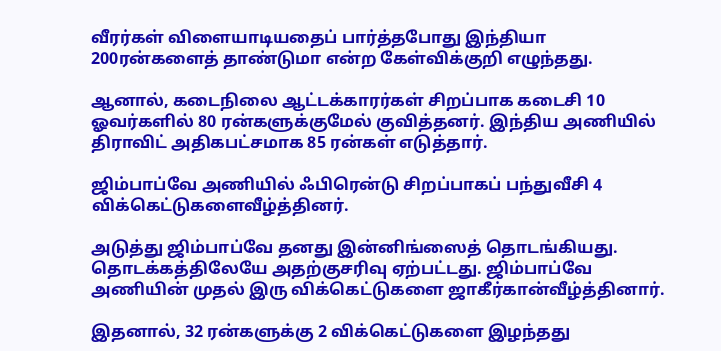வீரர்கள் விளையாடியதைப் பார்த்தபோது இந்தியா 200ரன்களைத் தாண்டுமா என்ற கேள்விக்குறி எழுந்தது.

ஆனால், கடைநிலை ஆட்டக்காரர்கள் சிறப்பாக கடைசி 10 ஓவர்களில் 80 ரன்களுக்குமேல் குவித்தனர். இந்திய அணியில் திராவிட் அதிகபட்சமாக 85 ரன்கள் எடுத்தார்.

ஜிம்பாப்வே அணியில் ஃபிரென்டு சிறப்பாகப் பந்துவீசி 4 விக்கெட்டுகளைவீழ்த்தினர்.

அடுத்து ஜிம்பாப்வே தனது இன்னிங்ஸைத் தொடங்கியது. தொடக்கத்திலேயே அதற்குசரிவு ஏற்பட்டது. ஜிம்பாப்வே அணியின் முதல் இரு விக்கெட்டுகளை ஜாகீர்கான்வீழ்த்தினார்.

இதனால், 32 ரன்களுக்கு 2 விக்கெட்டுகளை இழந்தது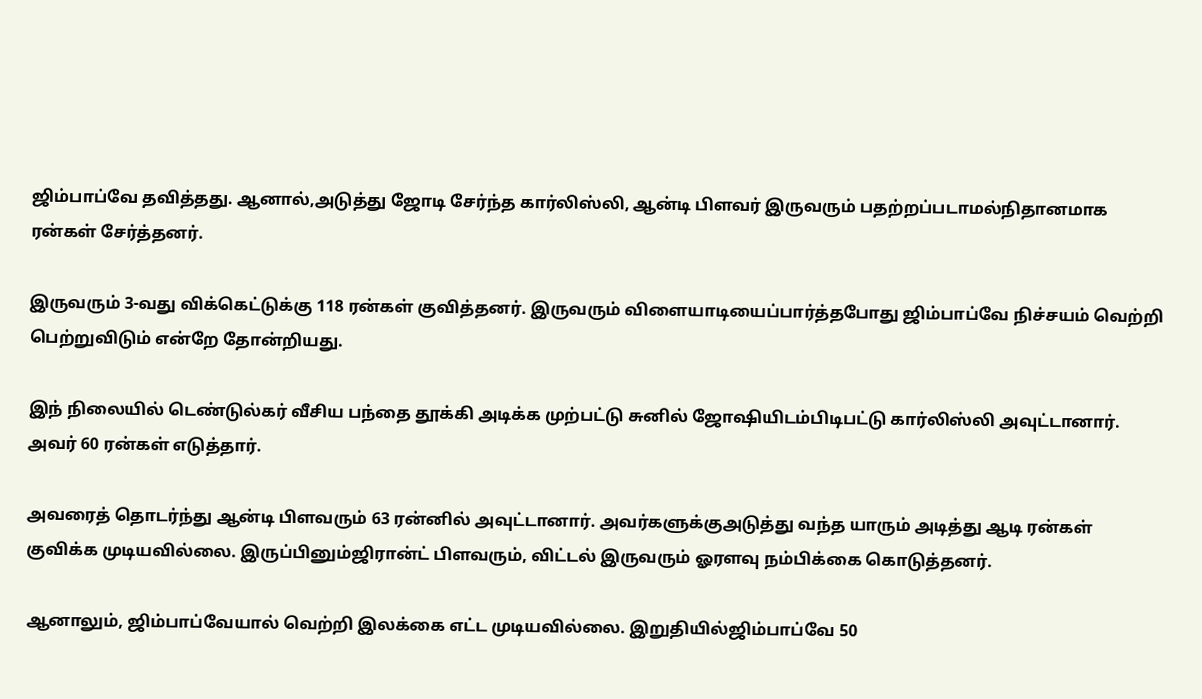ஜிம்பாப்வே தவித்தது. ஆனால்,அடுத்து ஜோடி சேர்ந்த கார்லிஸ்லி, ஆன்டி பிளவர் இருவரும் பதற்றப்படாமல்நிதானமாக ரன்கள் சேர்த்தனர்.

இருவரும் 3-வது விக்கெட்டுக்கு 118 ரன்கள் குவித்தனர். இருவரும் விளையாடியைப்பார்த்தபோது ஜிம்பாப்வே நிச்சயம் வெற்றி பெற்றுவிடும் என்றே தோன்றியது.

இந் நிலையில் டெண்டுல்கர் வீசிய பந்தை தூக்கி அடிக்க முற்பட்டு சுனில் ஜோஷியிடம்பிடிபட்டு கார்லிஸ்லி அவுட்டானார். அவர் 60 ரன்கள் எடுத்தார்.

அவரைத் தொடர்ந்து ஆன்டி பிளவரும் 63 ரன்னில் அவுட்டானார். அவர்களுக்குஅடுத்து வந்த யாரும் அடித்து ஆடி ரன்கள் குவிக்க முடியவில்லை. இருப்பினும்ஜிரான்ட் பிளவரும், விட்டல் இருவரும் ஓரளவு நம்பிக்கை கொடுத்தனர்.

ஆனாலும், ஜிம்பாப்வேயால் வெற்றி இலக்கை எட்ட முடியவில்லை. இறுதியில்ஜிம்பாப்வே 50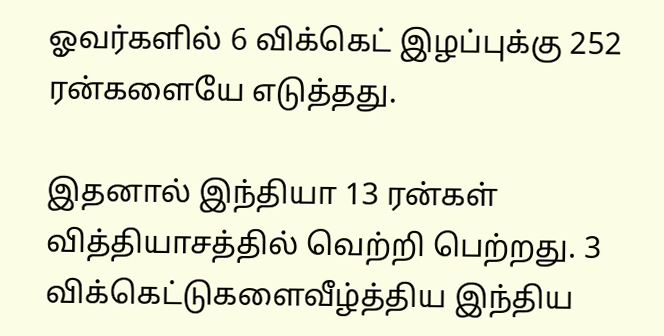ஓவர்களில் 6 விக்கெட் இழப்புக்கு 252 ரன்களையே எடுத்தது.

இதனால் இந்தியா 13 ரன்கள் வித்தியாசத்தில் வெற்றி பெற்றது. 3 விக்கெட்டுகளைவீழ்த்திய இந்திய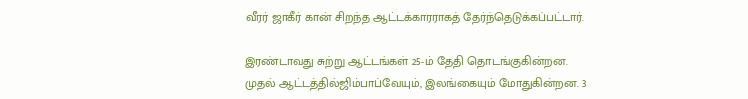வீரர் ஜாகீர் கான் சிறந்த ஆட்டக்காரராகத் தேர்ந்தெடுக்கப்பட்டார்.

இரண்டாவது சுற்று ஆட்டங்கள் 25-ம் தேதி தொடங்குகின்றன. முதல் ஆட்டத்தில்ஜிம்பாப்வேயும், இலங்கையும் மோதுகின்றன. 3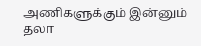அணிகளுக்கும் இன்னும் தலா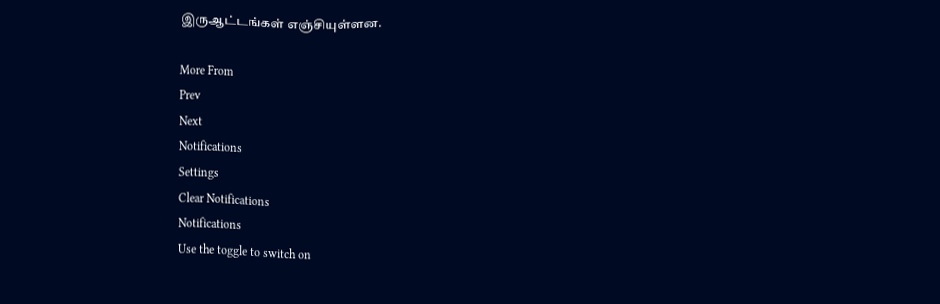இருஆட்டங்கள் எஞ்சியுள்ளன.

More From
Prev
Next
Notifications
Settings
Clear Notifications
Notifications
Use the toggle to switch on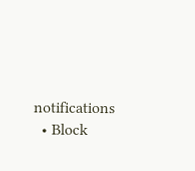notifications
  • Block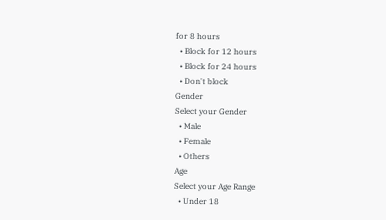for 8 hours
  • Block for 12 hours
  • Block for 24 hours
  • Don't block
Gender
Select your Gender
  • Male
  • Female
  • Others
Age
Select your Age Range
  • Under 18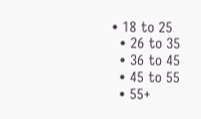• 18 to 25
  • 26 to 35
  • 36 to 45
  • 45 to 55
  • 55+